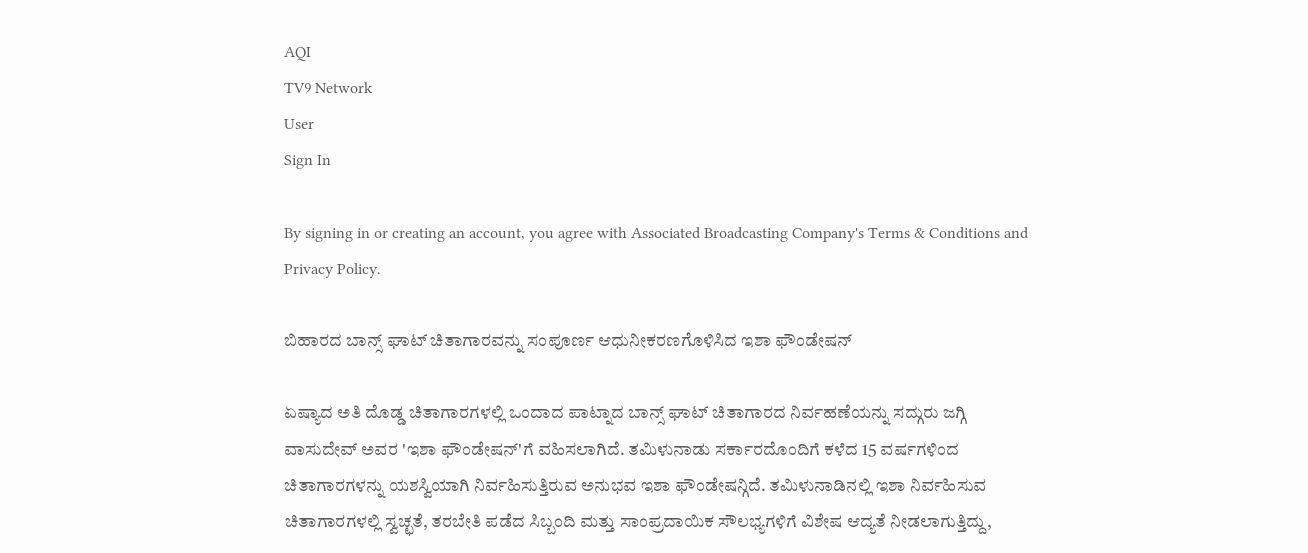AQI
TV9 Network
User
Sign In

By signing in or creating an account, you agree with Associated Broadcasting Company's Terms & Conditions and Privacy Policy.

ಬಿಹಾರದ ಬಾನ್ಸ್ ಘಾಟ್ ಚಿತಾಗಾರವನ್ನು ಸಂಪೂರ್ಣ ಆಧುನೀಕರಣಗೊಳಿಸಿದ ಇಶಾ ಫೌಂಡೇಷನ್

ಏಷ್ಯಾದ ಅತಿ ದೊಡ್ಡ ಚಿತಾಗಾರಗಳಲ್ಲಿ ಒಂದಾದ ಪಾಟ್ನಾದ ಬಾನ್ಸ್ ಘಾಟ್ ಚಿತಾಗಾರದ ನಿರ್ವಹಣೆಯನ್ನು ಸದ್ಗುರು ಜಗ್ಗಿ ವಾಸುದೇವ್ ಅವರ 'ಇಶಾ ಫೌಂಡೇಷನ್'ಗೆ ವಹಿಸಲಾಗಿದೆ. ತಮಿಳುನಾಡು ಸರ್ಕಾರದೊಂದಿಗೆ ಕಳೆದ 15 ವರ್ಷಗಳಿಂದ ಚಿತಾಗಾರಗಳನ್ನು ಯಶಸ್ವಿಯಾಗಿ ನಿರ್ವಹಿಸುತ್ತಿರುವ ಅನುಭವ ಇಶಾ ಫೌಂಡೇಷನ್ಗಿದೆ. ತಮಿಳುನಾಡಿನಲ್ಲಿ ಇಶಾ ನಿರ್ವಹಿಸುವ ಚಿತಾಗಾರಗಳಲ್ಲಿ ಸ್ವಚ್ಛತೆ, ತರಬೇತಿ ಪಡೆದ ಸಿಬ್ಬಂದಿ ಮತ್ತು ಸಾಂಪ್ರದಾಯಿಕ ಸೌಲಭ್ಯಗಳಿಗೆ ವಿಶೇಷ ಆದ್ಯತೆ ನೀಡಲಾಗುತ್ತಿದ್ದು,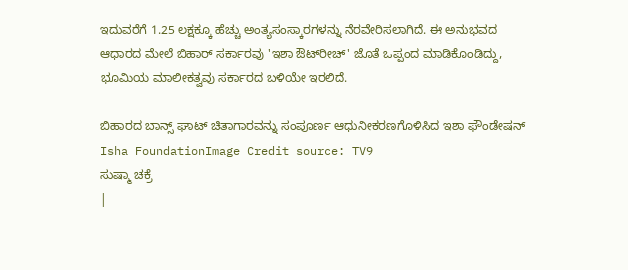ಇದುವರೆಗೆ 1.25 ಲಕ್ಷಕ್ಕೂ ಹೆಚ್ಚು ಅಂತ್ಯಸಂಸ್ಕಾರಗಳನ್ನು ನೆರವೇರಿಸಲಾಗಿದೆ. ಈ ಅನುಭವದ ಆಧಾರದ ಮೇಲೆ ಬಿಹಾರ್ ಸರ್ಕಾರವು 'ಇಶಾ ಔಟ್‌ರೀಚ್' ಜೊತೆ ಒಪ್ಪಂದ ಮಾಡಿಕೊಂಡಿದ್ದು, ಭೂಮಿಯ ಮಾಲೀಕತ್ವವು ಸರ್ಕಾರದ ಬಳಿಯೇ ಇರಲಿದೆ.

ಬಿಹಾರದ ಬಾನ್ಸ್ ಘಾಟ್ ಚಿತಾಗಾರವನ್ನು ಸಂಪೂರ್ಣ ಆಧುನೀಕರಣಗೊಳಿಸಿದ ಇಶಾ ಫೌಂಡೇಷನ್
Isha FoundationImage Credit source: TV9
ಸುಷ್ಮಾ ಚಕ್ರೆ
|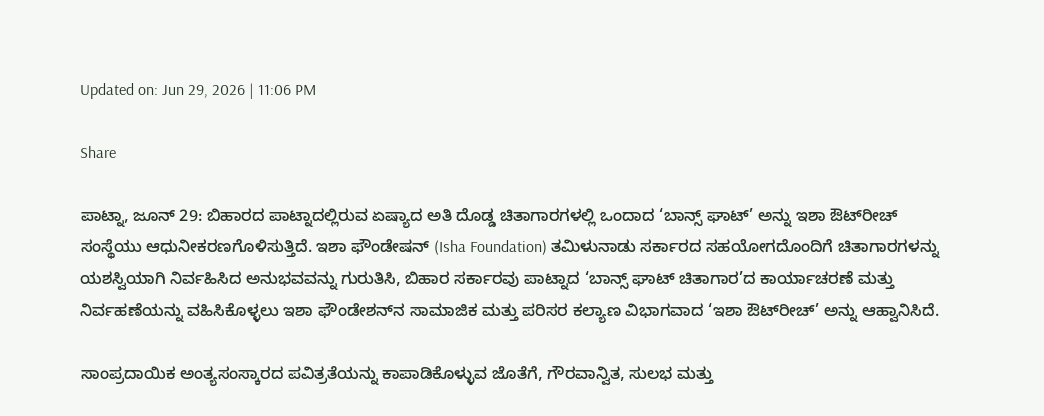Updated on: Jun 29, 2026 | 11:06 PM

Share

ಪಾಟ್ನಾ, ಜೂನ್ 29: ಬಿಹಾರದ ಪಾಟ್ನಾದಲ್ಲಿರುವ ಏಷ್ಯಾದ ಅತಿ ದೊಡ್ಡ ಚಿತಾಗಾರಗಳಲ್ಲಿ ಒಂದಾದ ‘ಬಾನ್ಸ್ ಘಾಟ್’ ಅನ್ನು ಇಶಾ ಔಟ್‌ರೀಚ್ ಸಂಸ್ಥೆಯು ಆಧುನೀಕರಣಗೊಳಿಸುತ್ತಿದೆ. ಇಶಾ ಫೌಂಡೇಷನ್ (Isha Foundation) ತಮಿಳುನಾಡು ಸರ್ಕಾರದ ಸಹಯೋಗದೊಂದಿಗೆ ಚಿತಾಗಾರಗಳನ್ನು ಯಶಸ್ವಿಯಾಗಿ ನಿರ್ವಹಿಸಿದ ಅನುಭವವನ್ನು ಗುರುತಿಸಿ, ಬಿಹಾರ ಸರ್ಕಾರವು ಪಾಟ್ನಾದ ‘ಬಾನ್ಸ್ ಘಾಟ್ ಚಿತಾಗಾರ’ದ ಕಾರ್ಯಾಚರಣೆ ಮತ್ತು ನಿರ್ವಹಣೆಯನ್ನು ವಹಿಸಿಕೊಳ್ಳಲು ಇಶಾ ಫೌಂಡೇಶನ್‌ನ ಸಾಮಾಜಿಕ ಮತ್ತು ಪರಿಸರ ಕಲ್ಯಾಣ ವಿಭಾಗವಾದ ‘ಇಶಾ ಔಟ್‌ರೀಚ್’ ಅನ್ನು ಆಹ್ವಾನಿಸಿದೆ.

ಸಾಂಪ್ರದಾಯಿಕ ಅಂತ್ಯಸಂಸ್ಕಾರದ ಪವಿತ್ರತೆಯನ್ನು ಕಾಪಾಡಿಕೊಳ್ಳುವ ಜೊತೆಗೆ, ಗೌರವಾನ್ವಿತ, ಸುಲಭ ಮತ್ತು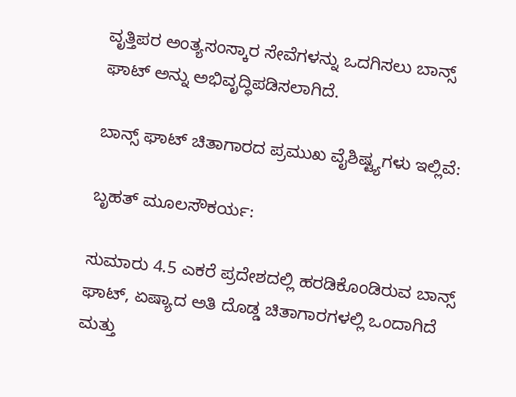ವೃತ್ತಿಪರ ಅಂತ್ಯಸಂಸ್ಕಾರ ಸೇವೆಗಳನ್ನು ಒದಗಿಸಲು ಬಾನ್ಸ್ ಘಾಟ್ ಅನ್ನು ಅಭಿವೃದ್ಧಿಪಡಿಸಲಾಗಿದೆ.

ಬಾನ್ಸ್ ಘಾಟ್ ಚಿತಾಗಾರದ ಪ್ರಮುಖ ವೈಶಿಷ್ಟ್ಯಗಳು ಇಲ್ಲಿವೆ:

ಬೃಹತ್ ಮೂಲಸೌಕರ್ಯ:

ಸುಮಾರು 4.5 ಎಕರೆ ಪ್ರದೇಶದಲ್ಲಿ ಹರಡಿಕೊಂಡಿರುವ ಬಾನ್ಸ್ ಘಾಟ್, ಏಷ್ಯಾದ ಅತಿ ದೊಡ್ಡ ಚಿತಾಗಾರಗಳಲ್ಲಿ ಒಂದಾಗಿದೆ ಮತ್ತು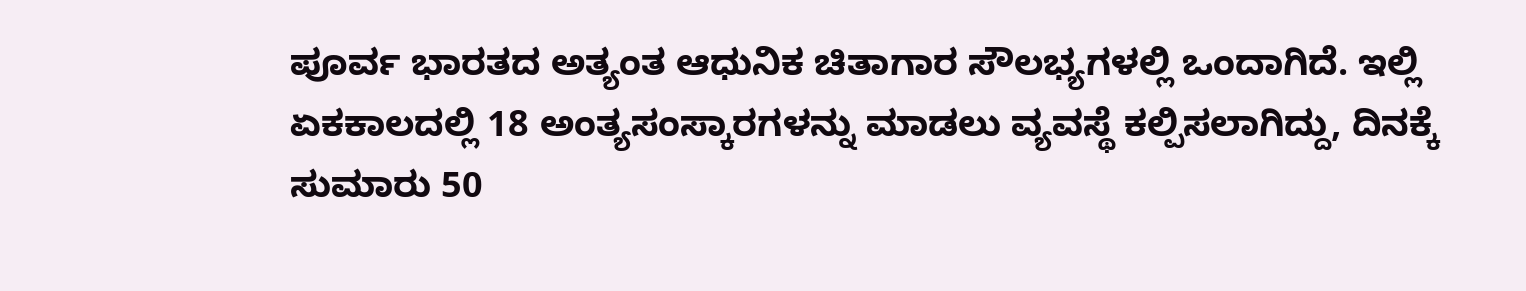ಪೂರ್ವ ಭಾರತದ ಅತ್ಯಂತ ಆಧುನಿಕ ಚಿತಾಗಾರ ಸೌಲಭ್ಯಗಳಲ್ಲಿ ಒಂದಾಗಿದೆ. ಇಲ್ಲಿ ಏಕಕಾಲದಲ್ಲಿ 18 ಅಂತ್ಯಸಂಸ್ಕಾರಗಳನ್ನು ಮಾಡಲು ವ್ಯವಸ್ಥೆ ಕಲ್ಪಿಸಲಾಗಿದ್ದು, ದಿನಕ್ಕೆ ಸುಮಾರು 50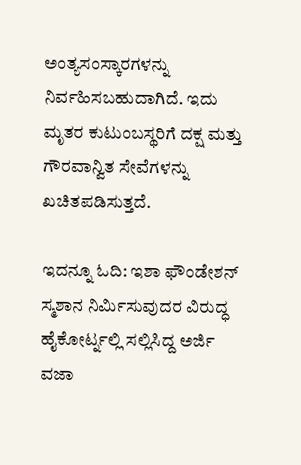ಅಂತ್ಯಸಂಸ್ಕಾರಗಳನ್ನು ನಿರ್ವಹಿಸಬಹುದಾಗಿದೆ. ಇದು ಮೃತರ ಕುಟುಂಬಸ್ಥರಿಗೆ ದಕ್ಷ ಮತ್ತು ಗೌರವಾನ್ವಿತ ಸೇವೆಗಳನ್ನು ಖಚಿತಪಡಿಸುತ್ತದೆ.

ಇದನ್ನೂ ಓದಿ: ಇಶಾ ಫೌಂಡೇಶನ್ ಸ್ಮಶಾನ ನಿರ್ಮಿಸುವುದರ ವಿರುದ್ಧ ಹೈಕೋರ್ಟ್ನಲ್ಲಿ ಸಲ್ಲಿಸಿದ್ದ ಅರ್ಜಿ ವಜಾ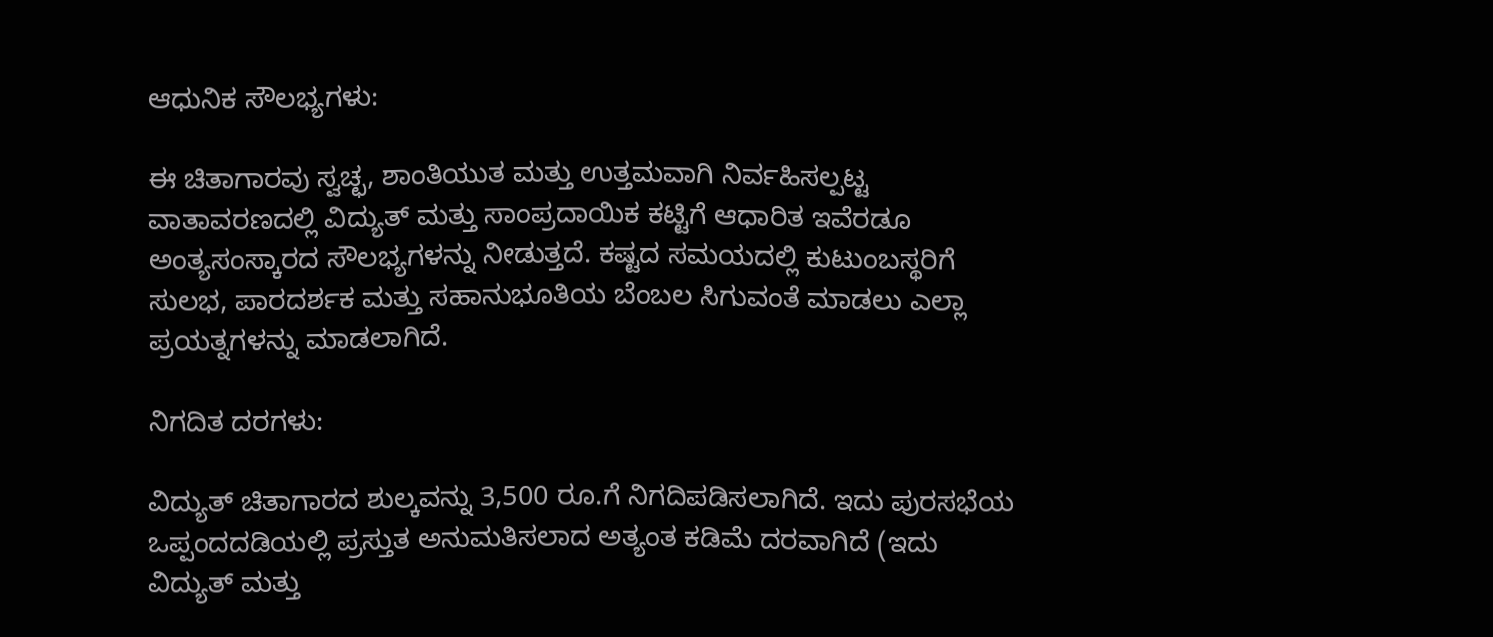ಆಧುನಿಕ ಸೌಲಭ್ಯಗಳು:

ಈ ಚಿತಾಗಾರವು ಸ್ವಚ್ಛ, ಶಾಂತಿಯುತ ಮತ್ತು ಉತ್ತಮವಾಗಿ ನಿರ್ವಹಿಸಲ್ಪಟ್ಟ ವಾತಾವರಣದಲ್ಲಿ ವಿದ್ಯುತ್ ಮತ್ತು ಸಾಂಪ್ರದಾಯಿಕ ಕಟ್ಟಿಗೆ ಆಧಾರಿತ ಇವೆರಡೂ ಅಂತ್ಯಸಂಸ್ಕಾರದ ಸೌಲಭ್ಯಗಳನ್ನು ನೀಡುತ್ತದೆ. ಕಷ್ಟದ ಸಮಯದಲ್ಲಿ ಕುಟುಂಬಸ್ಥರಿಗೆ ಸುಲಭ, ಪಾರದರ್ಶಕ ಮತ್ತು ಸಹಾನುಭೂತಿಯ ಬೆಂಬಲ ಸಿಗುವಂತೆ ಮಾಡಲು ಎಲ್ಲಾ ಪ್ರಯತ್ನಗಳನ್ನು ಮಾಡಲಾಗಿದೆ.

ನಿಗದಿತ ದರಗಳು:

ವಿದ್ಯುತ್ ಚಿತಾಗಾರದ ಶುಲ್ಕವನ್ನು 3,500 ರೂ.ಗೆ ನಿಗದಿಪಡಿಸಲಾಗಿದೆ. ಇದು ಪುರಸಭೆಯ ಒಪ್ಪಂದದಡಿಯಲ್ಲಿ ಪ್ರಸ್ತುತ ಅನುಮತಿಸಲಾದ ಅತ್ಯಂತ ಕಡಿಮೆ ದರವಾಗಿದೆ (ಇದು ವಿದ್ಯುತ್ ಮತ್ತು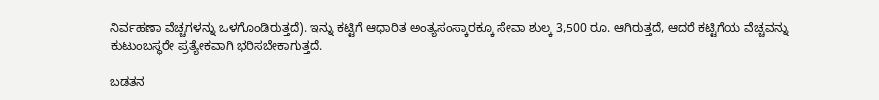ನಿರ್ವಹಣಾ ವೆಚ್ಚಗಳನ್ನು ಒಳಗೊಂಡಿರುತ್ತದೆ). ಇನ್ನು ಕಟ್ಟಿಗೆ ಆಧಾರಿತ ಅಂತ್ಯಸಂಸ್ಕಾರಕ್ಕೂ ಸೇವಾ ಶುಲ್ಕ 3,500 ರೂ. ಆಗಿರುತ್ತದೆ, ಆದರೆ ಕಟ್ಟಿಗೆಯ ವೆಚ್ಚವನ್ನು ಕುಟುಂಬಸ್ಥರೇ ಪ್ರತ್ಯೇಕವಾಗಿ ಭರಿಸಬೇಕಾಗುತ್ತದೆ.

ಬಡತನ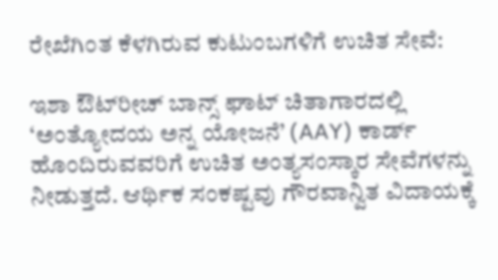ರೇಖೆಗಿಂತ ಕೆಳಗಿರುವ ಕುಟುಂಬಗಳಿಗೆ ಉಚಿತ ಸೇವೆ:

ಇಶಾ ಔಟ್‌ರೀಚ್ ಬಾನ್ಸ್ ಘಾಟ್ ಚಿತಾಗಾರದಲ್ಲಿ ‘ಅಂತ್ಯೋದಯ ಅನ್ನ ಯೋಜನೆ’ (AAY) ಕಾರ್ಡ್ ಹೊಂದಿರುವವರಿಗೆ ಉಚಿತ ಅಂತ್ಯಸಂಸ್ಕಾರ ಸೇವೆಗಳನ್ನು ನೀಡುತ್ತದೆ. ಆರ್ಥಿಕ ಸಂಕಷ್ಟವು ಗೌರವಾನ್ವಿತ ವಿದಾಯಕ್ಕೆ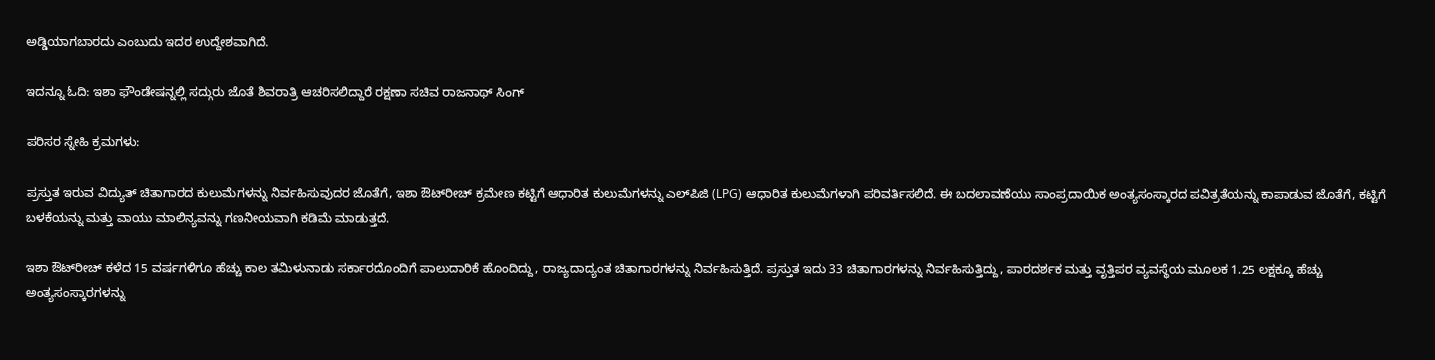ಅಡ್ಡಿಯಾಗಬಾರದು ಎಂಬುದು ಇದರ ಉದ್ದೇಶವಾಗಿದೆ.

ಇದನ್ನೂ ಓದಿ: ಇಶಾ ಫೌಂಡೇಷನ್ನಲ್ಲಿ ಸದ್ಗುರು ಜೊತೆ ಶಿವರಾತ್ರಿ ಆಚರಿಸಲಿದ್ದಾರೆ ರಕ್ಷಣಾ ಸಚಿವ ರಾಜನಾಥ್ ಸಿಂಗ್

ಪರಿಸರ ಸ್ನೇಹಿ ಕ್ರಮಗಳು:

ಪ್ರಸ್ತುತ ಇರುವ ವಿದ್ಯುತ್ ಚಿತಾಗಾರದ ಕುಲುಮೆಗಳನ್ನು ನಿರ್ವಹಿಸುವುದರ ಜೊತೆಗೆ, ಇಶಾ ಔಟ್‌ರೀಚ್ ಕ್ರಮೇಣ ಕಟ್ಟಿಗೆ ಆಧಾರಿತ ಕುಲುಮೆಗಳನ್ನು ಎಲ್‌ಪಿಜಿ (LPG) ಆಧಾರಿತ ಕುಲುಮೆಗಳಾಗಿ ಪರಿವರ್ತಿಸಲಿದೆ. ಈ ಬದಲಾವಣೆಯು ಸಾಂಪ್ರದಾಯಿಕ ಅಂತ್ಯಸಂಸ್ಕಾರದ ಪವಿತ್ರತೆಯನ್ನು ಕಾಪಾಡುವ ಜೊತೆಗೆ, ಕಟ್ಟಿಗೆ ಬಳಕೆಯನ್ನು ಮತ್ತು ವಾಯು ಮಾಲಿನ್ಯವನ್ನು ಗಣನೀಯವಾಗಿ ಕಡಿಮೆ ಮಾಡುತ್ತದೆ.

ಇಶಾ ಔಟ್‌ರೀಚ್ ಕಳೆದ 15 ವರ್ಷಗಳಿಗೂ ಹೆಚ್ಚು ಕಾಲ ತಮಿಳುನಾಡು ಸರ್ಕಾರದೊಂದಿಗೆ ಪಾಲುದಾರಿಕೆ ಹೊಂದಿದ್ದು, ರಾಜ್ಯದಾದ್ಯಂತ ಚಿತಾಗಾರಗಳನ್ನು ನಿರ್ವಹಿಸುತ್ತಿದೆ. ಪ್ರಸ್ತುತ ಇದು 33 ಚಿತಾಗಾರಗಳನ್ನು ನಿರ್ವಹಿಸುತ್ತಿದ್ದು, ಪಾರದರ್ಶಕ ಮತ್ತು ವೃತ್ತಿಪರ ವ್ಯವಸ್ಥೆಯ ಮೂಲಕ 1.25 ಲಕ್ಷಕ್ಕೂ ಹೆಚ್ಚು ಅಂತ್ಯಸಂಸ್ಕಾರಗಳನ್ನು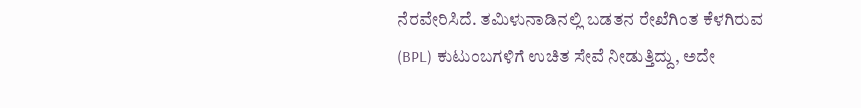ನೆರವೇರಿಸಿದೆ. ತಮಿಳುನಾಡಿನಲ್ಲಿ ಬಡತನ ರೇಖೆಗಿಂತ ಕೆಳಗಿರುವ (BPL) ಕುಟುಂಬಗಳಿಗೆ ಉಚಿತ ಸೇವೆ ನೀಡುತ್ತಿದ್ದು, ಅದೇ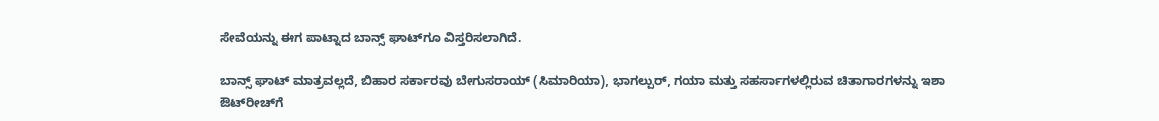ಸೇವೆಯನ್ನು ಈಗ ಪಾಟ್ನಾದ ಬಾನ್ಸ್ ಘಾಟ್‌ಗೂ ವಿಸ್ತರಿಸಲಾಗಿದೆ.

ಬಾನ್ಸ್ ಘಾಟ್ ಮಾತ್ರವಲ್ಲದೆ, ಬಿಹಾರ ಸರ್ಕಾರವು ಬೇಗುಸರಾಯ್ (ಸಿಮಾರಿಯಾ), ಭಾಗಲ್ಪುರ್, ಗಯಾ ಮತ್ತು ಸಹರ್ಸಾಗಳಲ್ಲಿರುವ ಚಿತಾಗಾರಗಳನ್ನು ಇಶಾ ಔಟ್‌ರೀಚ್‌ಗೆ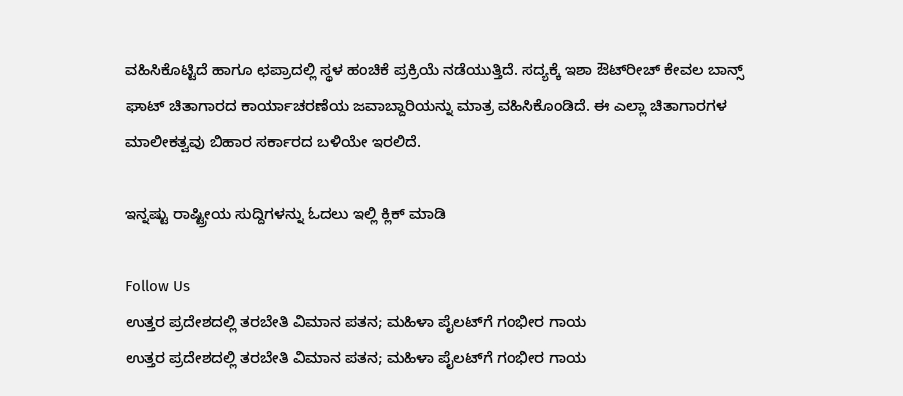ವಹಿಸಿಕೊಟ್ಟಿದೆ ಹಾಗೂ ಛಪ್ರಾದಲ್ಲಿ ಸ್ಥಳ ಹಂಚಿಕೆ ಪ್ರಕ್ರಿಯೆ ನಡೆಯುತ್ತಿದೆ. ಸದ್ಯಕ್ಕೆ ಇಶಾ ಔಟ್‌ರೀಚ್ ಕೇವಲ ಬಾನ್ಸ್ ಘಾಟ್ ಚಿತಾಗಾರದ ಕಾರ್ಯಾಚರಣೆಯ ಜವಾಬ್ದಾರಿಯನ್ನು ಮಾತ್ರ ವಹಿಸಿಕೊಂಡಿದೆ. ಈ ಎಲ್ಲಾ ಚಿತಾಗಾರಗಳ ಮಾಲೀಕತ್ವವು ಬಿಹಾರ ಸರ್ಕಾರದ ಬಳಿಯೇ ಇರಲಿದೆ.

ಇನ್ನಷ್ಟು ರಾಷ್ಟ್ರೀಯ ಸುದ್ದಿಗಳನ್ನು ಓದಲು ಇಲ್ಲಿ ಕ್ಲಿಕ್ ಮಾಡಿ

Follow Us
ಉತ್ತರ ಪ್ರದೇಶದಲ್ಲಿ ತರಬೇತಿ ವಿಮಾನ ಪತನ; ಮಹಿಳಾ ಪೈಲಟ್‌ಗೆ ಗಂಭೀರ ಗಾಯ
ಉತ್ತರ ಪ್ರದೇಶದಲ್ಲಿ ತರಬೇತಿ ವಿಮಾನ ಪತನ; ಮಹಿಳಾ ಪೈಲಟ್‌ಗೆ ಗಂಭೀರ ಗಾಯ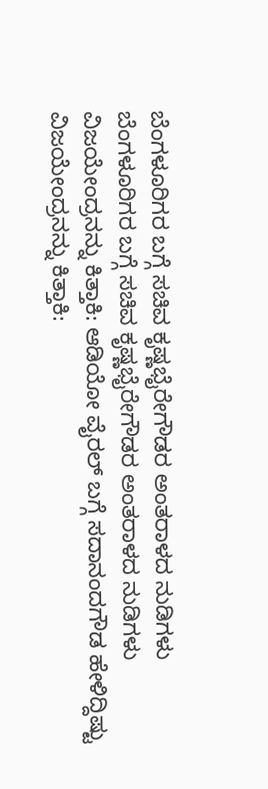ಬೆಂಗಳೂರಿಗರ ಬಗ್ಗೆ ಸಚಿವ ಕೃಷ್ಣಭೈರೇಗೌಡರ ಅಂತರಾಳದ ನುಡಿಗಳು
ಬೆಂಗಳೂರಿಗರ ಬಗ್ಗೆ ಸಚಿವ ಕೃಷ್ಣಭೈರೇಗೌಡರ ಅಂತರಾಳದ ನುಡಿಗಳು
ವಿಜಯೇಂದ್ರನನ್ನು ಕಿತ್ತಾಕಿ: ಆಡಿಯೋ ವೈರಲ್ ಬಗ್ಗೆ ಸದಾನಂದಗೌಡ ಹೇಳಿದ್ದಿಷ್ಟು
ವಿಜಯೇಂದ್ರನನ್ನು ಕಿತ್ತಾಕಿ: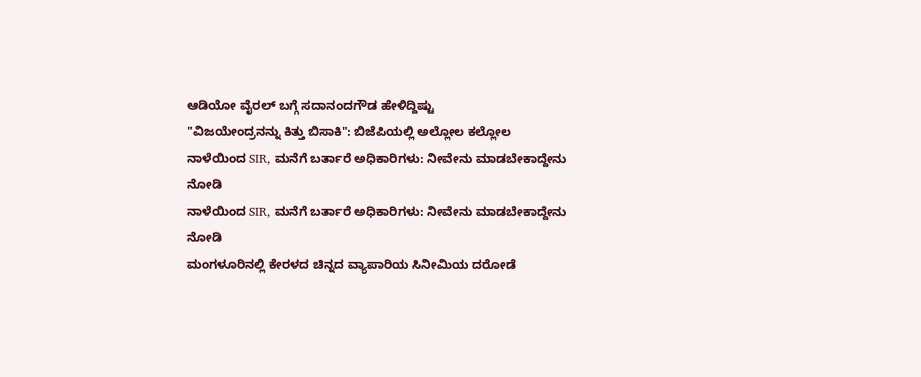ಆಡಿಯೋ ವೈರಲ್ ಬಗ್ಗೆ ಸದಾನಂದಗೌಡ ಹೇಳಿದ್ದಿಷ್ಟು
"ವಿಜಯೇಂದ್ರನನ್ನು ಕಿತ್ತು ಬಿಸಾಕಿ": ಬಿಜೆಪಿಯಲ್ಲಿ ಅಲ್ಲೋಲ ಕಲ್ಲೋಲ
ನಾಳೆಯಿಂದ SIR, ಮನೆಗೆ ಬರ್ತಾರೆ ಅಧಿಕಾರಿಗಳು: ನೀವೇನು ಮಾಡಬೇಕಾದ್ದೇನು ನೋಡಿ
ನಾಳೆಯಿಂದ SIR, ಮನೆಗೆ ಬರ್ತಾರೆ ಅಧಿಕಾರಿಗಳು: ನೀವೇನು ಮಾಡಬೇಕಾದ್ದೇನು ನೋಡಿ
ಮಂಗಳೂರಿನಲ್ಲಿ ಕೇರಳದ ಚಿನ್ನದ ವ್ಯಾಪಾರಿಯ ಸಿನೀಮಿಯ ದರೋಡೆ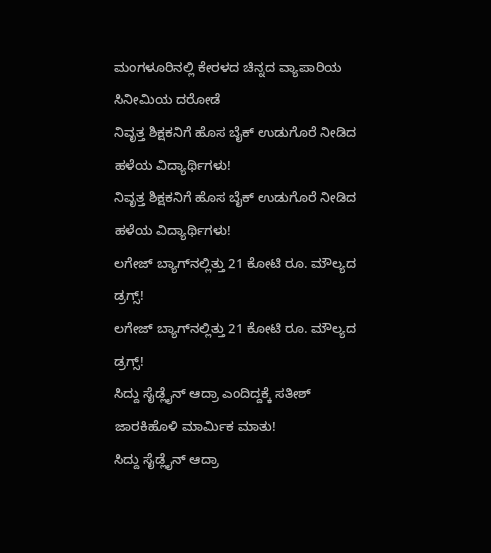ಮಂಗಳೂರಿನಲ್ಲಿ ಕೇರಳದ ಚಿನ್ನದ ವ್ಯಾಪಾರಿಯ ಸಿನೀಮಿಯ ದರೋಡೆ
ನಿವೃತ್ತ ಶಿಕ್ಷಕನಿಗೆ ಹೊಸ ಬೈಕ್ ಉಡುಗೊರೆ ನೀಡಿದ ಹಳೆಯ ವಿದ್ಯಾರ್ಥಿಗಳು!
ನಿವೃತ್ತ ಶಿಕ್ಷಕನಿಗೆ ಹೊಸ ಬೈಕ್ ಉಡುಗೊರೆ ನೀಡಿದ ಹಳೆಯ ವಿದ್ಯಾರ್ಥಿಗಳು!
ಲಗೇಜ್ ಬ್ಯಾಗ್‌ನಲ್ಲಿತ್ತು 21 ಕೋಟಿ ರೂ. ಮೌಲ್ಯದ ಡ್ರಗ್ಸ್!
ಲಗೇಜ್ ಬ್ಯಾಗ್‌ನಲ್ಲಿತ್ತು 21 ಕೋಟಿ ರೂ. ಮೌಲ್ಯದ ಡ್ರಗ್ಸ್!
ಸಿದ್ದು ಸೈಡ್ಲೈನ್ ಆದ್ರಾ ಎಂದಿದ್ದಕ್ಕೆ ಸತೀಶ್ ಜಾರಕಿಹೊಳಿ ಮಾರ್ಮಿಕ ಮಾತು!
ಸಿದ್ದು ಸೈಡ್ಲೈನ್ ಆದ್ರಾ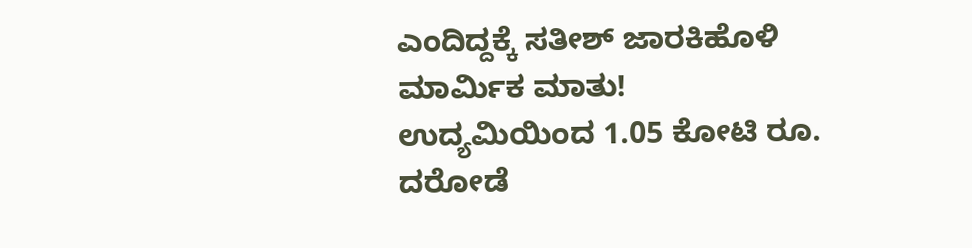ಎಂದಿದ್ದಕ್ಕೆ ಸತೀಶ್ ಜಾರಕಿಹೊಳಿ ಮಾರ್ಮಿಕ ಮಾತು!
ಉದ್ಯಮಿಯಿಂದ 1.05 ಕೋಟಿ ರೂ. ದರೋಡೆ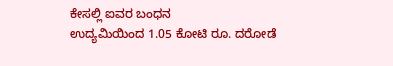ಕೇಸಲ್ಲಿ ಐವರ ಬಂಧನ
ಉದ್ಯಮಿಯಿಂದ 1.05 ಕೋಟಿ ರೂ. ದರೋಡೆ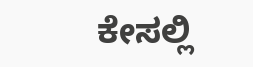ಕೇಸಲ್ಲಿ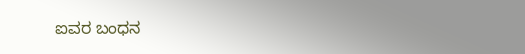ಐವರ ಬಂಧನ